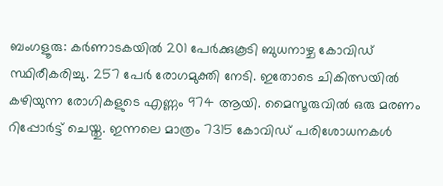ബംഗളൂരു: കർണാടകയിൽ 201 പേർക്കുകൂടി ബുധനാഴ്ച കോവിഡ് സ്ഥിരീകരിച്ചു. 257 പേർ രോഗമുക്തി നേടി. ഇതോടെ ചികിത്സയിൽ കഴിയുന്ന രോഗികളുടെ എണ്ണം 974 ആയി. മൈസൂരുവിൽ ഒരു മരണം റിപ്പോർട്ട് ചെയ്തു. ഇന്നലെ മാത്രം 7315 കോവിഡ് പരിശോധനകൾ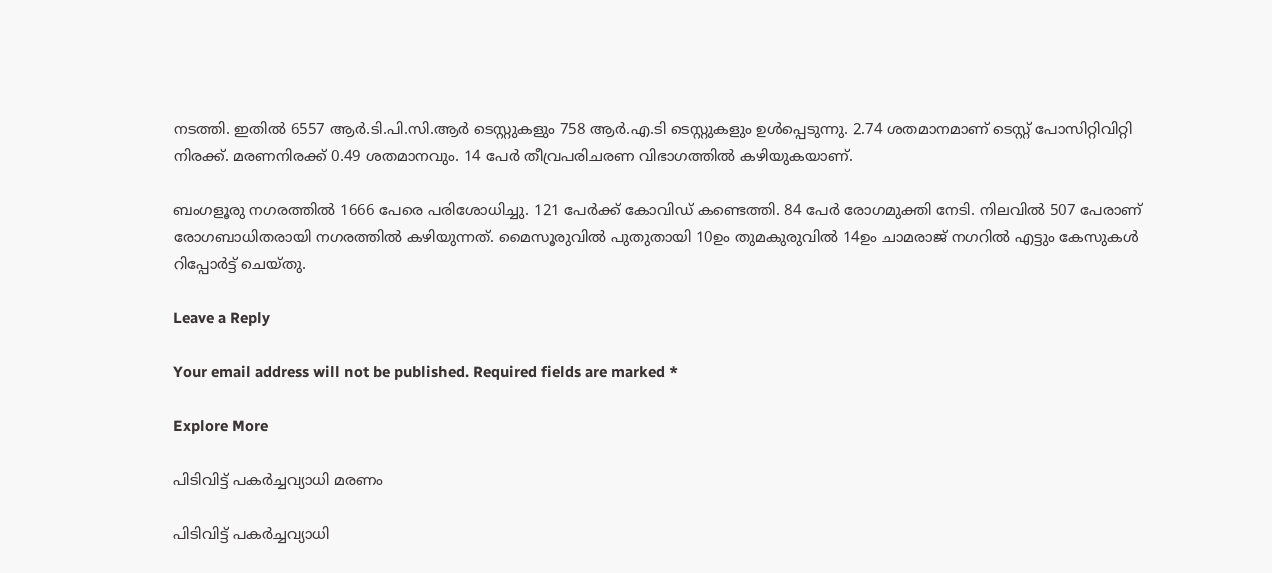നടത്തി. ഇതിൽ 6557 ആർ.ടി.പി.സി.ആർ ടെസ്റ്റുകളും 758 ആർ.എ.ടി ടെസ്റ്റുകളും ഉൾപ്പെടുന്നു. 2.74 ശതമാനമാണ് ടെസ്റ്റ് പോസിറ്റിവിറ്റി നിരക്ക്. മരണനിരക്ക് 0.49 ശതമാനവും. 14 പേർ തീവ്രപരിചരണ വിഭാഗത്തിൽ കഴിയുകയാണ്.

ബംഗളൂരു നഗരത്തിൽ 1666 പേരെ പരിശോധിച്ചു. 121 പേർക്ക് കോവിഡ് കണ്ടെത്തി. 84 പേർ രോഗമുക്തി നേടി. നിലവിൽ 507 പേരാണ് രോഗബാധിതരായി നഗരത്തിൽ കഴിയുന്നത്. മൈസൂരുവിൽ പുതുതായി 10ഉം തുമകുരുവിൽ 14ഉം ചാമരാജ് നഗറിൽ എട്ടും കേസുകൾ റിപ്പോർട്ട് ചെയ്തു.

Leave a Reply

Your email address will not be published. Required fields are marked *

Explore More

പിടിവിട്ട് പകർച്ചവ്യാധി മരണം

പിടിവിട്ട് പകർച്ചവ്യാധി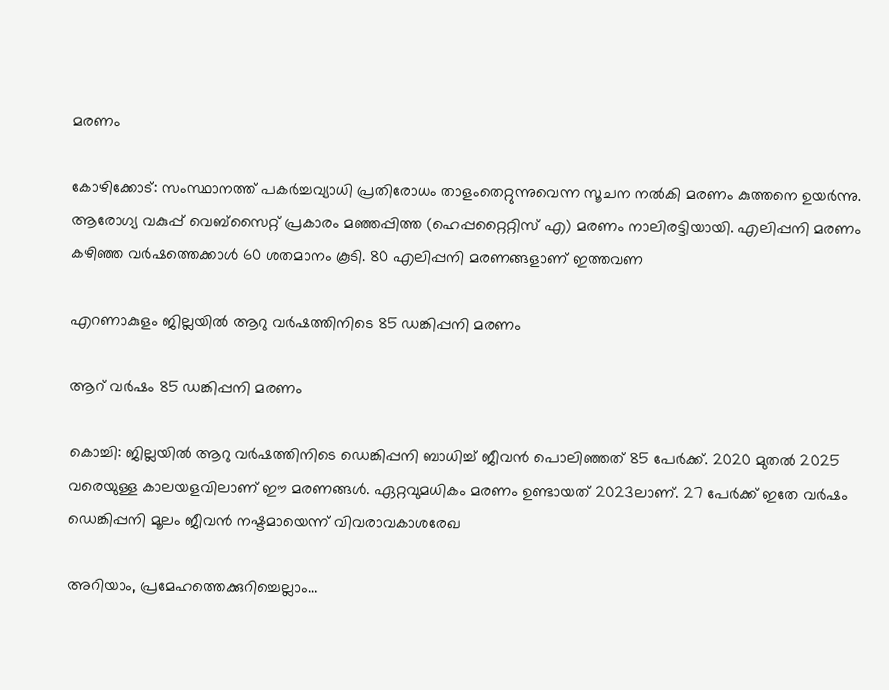മരണം

കോഴിക്കോട്: സംസ്ഥാനത്ത് പകർച്ചവ്യാധി പ്രതിരോധം താളംതെറ്റുന്നുവെന്ന സൂചന നൽകി മരണം കുത്തനെ ഉയർന്നു. ആരോഗ്യ വകുപ്പ് വെബ്സൈറ്റ് പ്രകാരം മഞ്ഞപ്പിത്ത (ഹെപ്പറ്റൈറ്റിസ് എ) മരണം നാലിരട്ടിയായി. എലിപ്പനി മരണം കഴിഞ്ഞ വർഷത്തെക്കാൾ 60 ശതമാനം കൂടി. 80 എലിപ്പനി മരണങ്ങളാണ് ഇത്തവണ

എറണാകുളം ജില്ലയിൽ ആറു വർഷത്തിനിടെ 85 ഡങ്കിപ്പനി മരണം

ആറ് വർഷം 85 ഡങ്കിപ്പനി മരണം

കൊച്ചി: ജില്ലയിൽ ആറു വർഷത്തിനിടെ ഡെങ്കിപ്പനി ബാധിച്ച് ജീവൻ പൊലിഞ്ഞത് 85 പേർക്ക്. 2020 മുതൽ 2025 വരെയുള്ള കാലയളവിലാണ് ഈ മരണങ്ങൾ. ഏറ്റവുമധികം മരണം ഉണ്ടായത് 2023ലാണ്. 27 പേർക്ക് ഇതേ വർഷം ഡെങ്കിപ്പനി മൂലം ജീവൻ നഷ്ടമായെന്ന് വിവരാവകാശരേഖ

അറിയാം, പ്രമേഹത്തെക്കുറിച്ചെല്ലാം…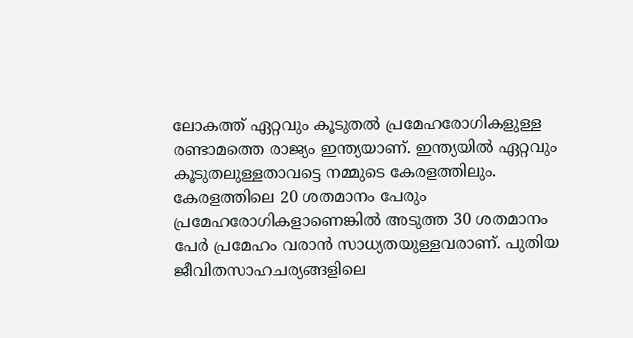ലോകത്ത് ഏറ്റവും കൂടുതൽ പ്രമേഹരോഗികളുള്ള രണ്ടാമത്തെ രാജ്യം ഇന്ത്യയാണ്. ഇന്ത്യയിൽ ഏറ്റവും കൂടുതലുള്ളതാവട്ടെ നമ്മുടെ കേരളത്തിലും. കേരളത്തിലെ 20 ശതമാനം പേരും പ്രമേഹരോഗികളാണെങ്കിൽ അടുത്ത 30 ശതമാനം പേർ പ്രമേഹം വരാൻ സാധ്യതയുള്ളവരാണ്. പുതിയ ജീവിതസാഹചര്യങ്ങളിലെ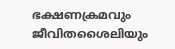ഭക്ഷണക്രമവും ജീവിതശൈലിയും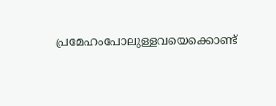പ്രമേഹംപോലുള്ളവയെക്കൊണ്ട്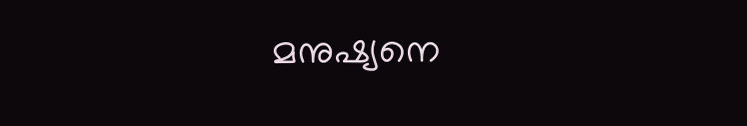മനുഷ്യനെ